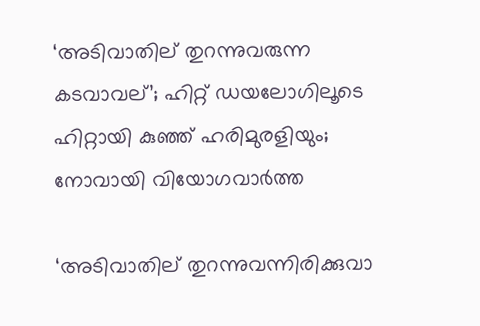‘അടിവാതില് തുറന്നുവരുന്ന കടവാവല്’; ഹിറ്റ് ഡയലോഗിലൂടെ ഹിറ്റായി കുഞ്ഞ് ഹരിമുരളിയും; നോവായി വിയോഗവാർത്ത

‘അടിവാതില് തുറന്നുവന്നിരിക്കുവാ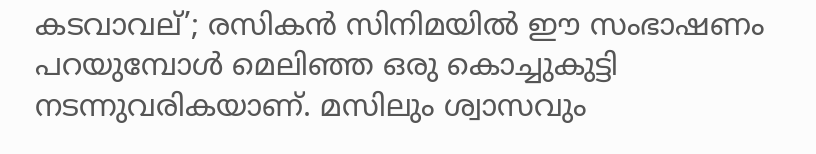കടവാവല്’; രസികൻ സിനിമയിൽ ഈ സംഭാഷണം പറയുമ്പോൾ മെലിഞ്ഞ ഒരു കൊച്ചുകുട്ടി നടന്നുവരികയാണ്. മസിലും ശ്വാസവും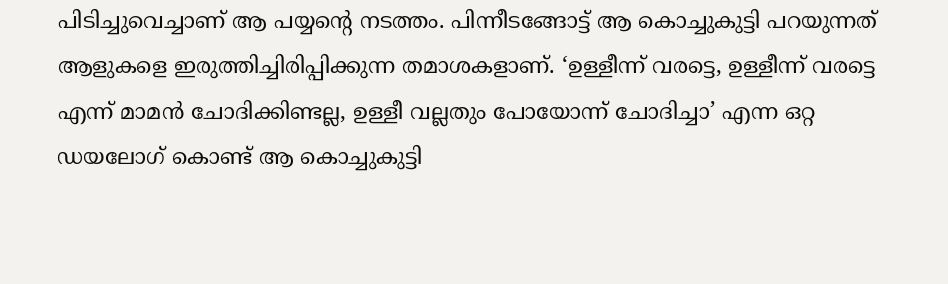പിടിച്ചുവെച്ചാണ് ആ പയ്യന്റെ നടത്തം. പിന്നീടങ്ങോട്ട് ആ കൊച്ചുകുട്ടി പറയുന്നത് ആളുകളെ ഇരുത്തിച്ചിരിപ്പിക്കുന്ന തമാശകളാണ്. ‘ഉള്ളീന്ന് വരട്ടെ, ഉള്ളീന്ന് വരട്ടെ എന്ന് മാമൻ ചോദിക്കിണ്ടല്ല, ഉള്ളീ വല്ലതും പോയോന്ന് ചോദിച്ചാ’ എന്ന ഒറ്റ ഡയലോഗ് കൊണ്ട് ആ കൊച്ചുകുട്ടി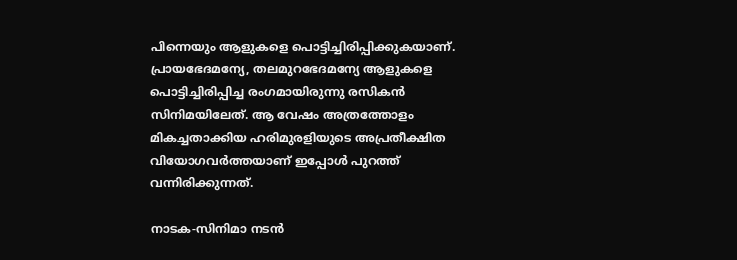പിന്നെയും ആളുകളെ പൊട്ടിച്ചിരിപ്പിക്കുകയാണ്. പ്രായഭേദമന്യേ, തലമുറഭേദമന്യേ ആളുകളെ പൊട്ടിച്ചിരിപ്പിച്ച രംഗമായിരുന്നു രസികൻ സിനിമയിലേത്. ആ വേഷം അത്രത്തോളം മികച്ചതാക്കിയ ഹരിമുരളിയുടെ അപ്രതീക്ഷിത വിയോഗവർത്തയാണ് ഇപ്പോൾ പുറത്ത് വന്നിരിക്കുന്നത്.

നാടക-സിനിമാ നടൻ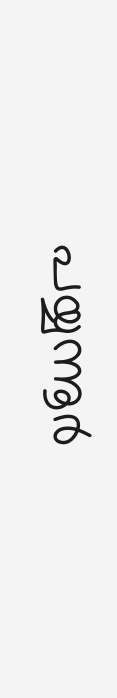പയ്യന്നൂർ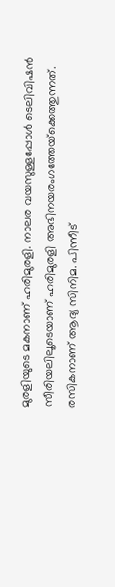മുരളിയുടെ മകനാണ് ഹരിമുരളി. നാലര വയസുള്ളപ്പോൾ ടെലിവിഷൻ സീരിയലിലൂടെയാണ് ഹരിമുരളി അഭിനയരംഗത്തേയ്‌ക്കെത്തുന്നത്. രസികനാണ് ആദ്യ സിനിമ. പിന്നീട്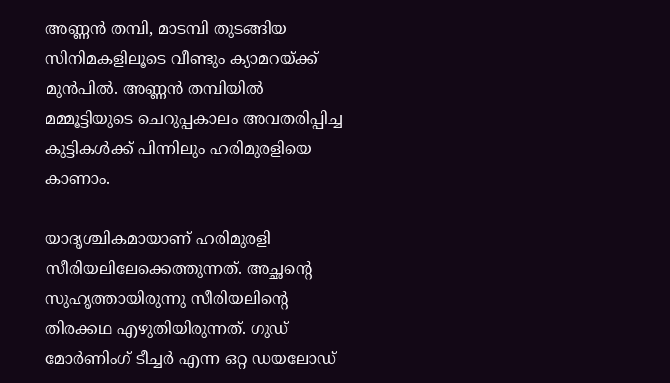അണ്ണൻ തമ്പി, മാടമ്പി തുടങ്ങിയ സിനിമകളിലൂടെ വീണ്ടും ക്യാമറയ്ക്ക് മുൻപിൽ. അണ്ണൻ തമ്പിയിൽ മമ്മൂട്ടിയുടെ ചെറുപ്പകാലം അവതരിപ്പിച്ച കുട്ടികൾക്ക് പിന്നിലും ഹരിമുരളിയെ കാണാം.

യാദൃശ്ചികമായാണ് ഹരിമുരളി സീരിയലിലേക്കെത്തുന്നത്. അച്ഛന്റെ സുഹൃത്തായിരുന്നു സീരിയലിന്റെ തിരക്കഥ എഴുതിയിരുന്നത്. ഗുഡ് മോർണിംഗ് ടീച്ചർ എന്ന ഒറ്റ ഡയലോഡ്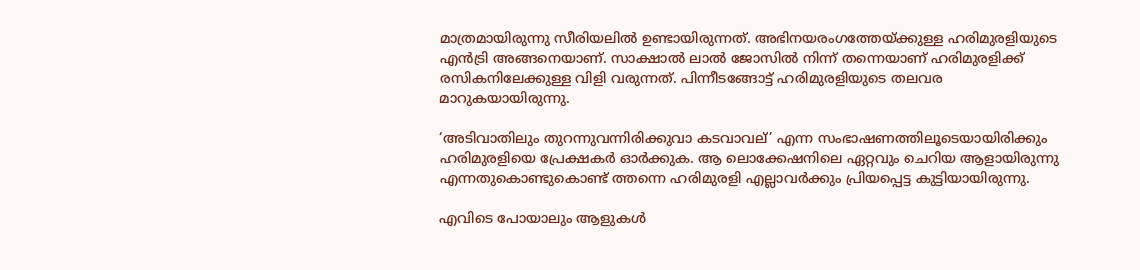മാത്രമായിരുന്നു സീരിയലിൽ ഉണ്ടായിരുന്നത്. അഭിനയരംഗത്തേയ്ക്കുള്ള ഹരിമുരളിയുടെ എൻട്രി അങ്ങനെയാണ്. സാക്ഷാൽ ലാൽ ജോസിൽ നിന്ന് തന്നെയാണ് ഹരിമുരളിക്ക് രസികനിലേക്കുള്ള വിളി വരുന്നത്. പിന്നീടങ്ങോട്ട് ഹരിമുരളിയുടെ തലവര മാറുകയായിരുന്നു.

‘അടിവാതിലും തുറന്നുവന്നിരിക്കുവാ കടവാവല്’ എന്ന സംഭാഷണത്തിലൂടെയായിരിക്കും ഹരിമുരളിയെ പ്രേക്ഷകർ ഓർക്കുക. ആ ലൊക്കേഷനിലെ ഏറ്റവും ചെറിയ ആളായിരുന്നു എന്നതുകൊണ്ടുകൊണ്ട് ത്തന്നെ ഹരിമുരളി എല്ലാവർക്കും പ്രിയപ്പെട്ട കുട്ടിയായിരുന്നു.

എവിടെ പോയാലും ആളുകൾ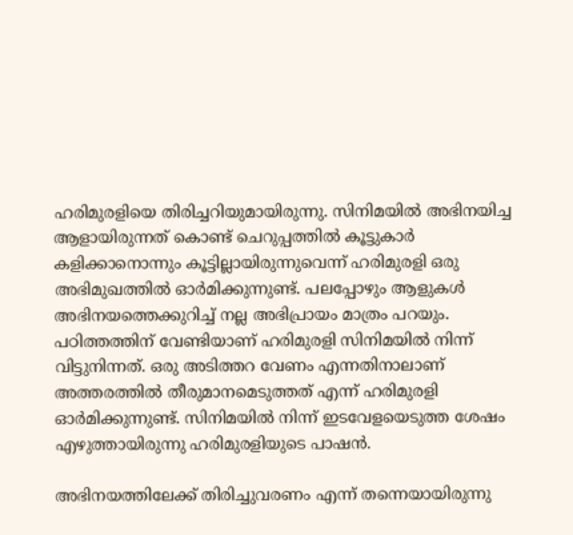ഹരിമുരളിയെ തിരിച്ചറിയുമായിരുന്നു. സിനിമയിൽ അഭിനയിച്ച ആളായിരുന്നത് കൊണ്ട് ചെറുപ്പത്തിൽ കൂട്ടുകാർ കളിക്കാനൊന്നും കൂട്ടില്ലായിരുന്നുവെന്ന് ഹരിമുരളി ഒരു അഭിമുഖത്തിൽ ഓർമിക്കുന്നുണ്ട്. പലപ്പോഴും ആളുകൾ അഭിനയത്തെക്കുറിച്ച് നല്ല അഭിപ്രായം മാത്രം പറയും. പഠിത്തത്തിന് വേണ്ടിയാണ് ഹരിമുരളി സിനിമയിൽ നിന്ന് വിട്ടുനിന്നത്. ഒരു അടിത്തറ വേണം എന്നതിനാലാണ് അത്തരത്തിൽ തീരുമാനമെടുത്തത് എന്ന് ഹരിമുരളി ഓർമിക്കുന്നുണ്ട്. സിനിമയിൽ നിന്ന് ഇടവേളയെടുത്ത ശേഷം എഴുത്തായിരുന്നു ഹരിമുരളിയുടെ പാഷൻ.

അഭിനയത്തിലേക്ക് തിരിച്ചുവരണം എന്ന് തന്നെയായിരുന്നു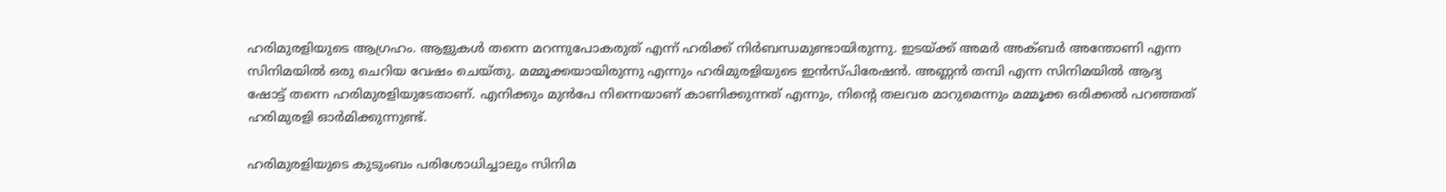ഹരിമുരളിയുടെ ആഗ്രഹം. ആളുകൾ തന്നെ മറന്നുപോകരുത് എന്ന് ഹരിക്ക് നിർബന്ധമുണ്ടായിരുന്നു. ഇടയ്ക്ക് അമർ അക്ബർ അന്തോണി എന്ന സിനിമയിൽ ഒരു ചെറിയ വേഷം ചെയ്തു. മമ്മൂക്കയായിരുന്നു എന്നും ഹരിമുരളിയുടെ ഇൻസ്പിരേഷൻ. അണ്ണൻ തമ്പി എന്ന സിനിമയിൽ ആദ്യ ഷോട്ട് തന്നെ ഹരിമുരളിയുടേതാണ്. എനിക്കും മുൻപേ നിന്നെയാണ് കാണിക്കുന്നത് എന്നും, നിന്റെ തലവര മാറുമെന്നും മമ്മൂക്ക ഒരിക്കൽ പറഞ്ഞത് ഹരിമുരളി ഓർമിക്കുന്നുണ്ട്.

ഹരിമുരളിയുടെ കുടുംബം പരിശോധിച്ചാലും സിനിമ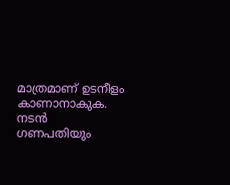മാത്രമാണ് ഉടനീളം കാണാനാകുക. നടൻ ഗണപതിയും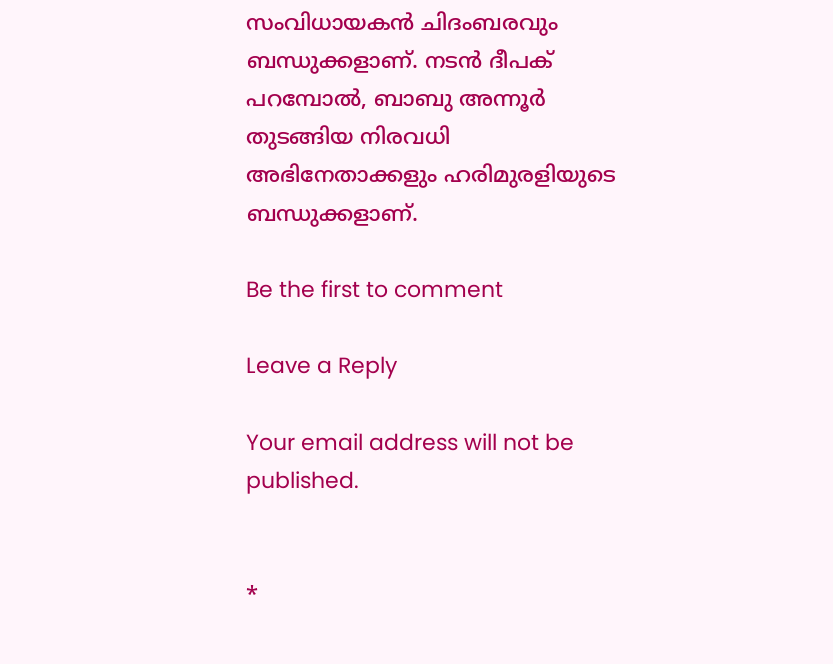സംവിധായകൻ ചിദംബരവും ബന്ധുക്കളാണ്. നടൻ ദീപക് പറമ്പോൽ, ബാബു അന്നൂർ തുടങ്ങിയ നിരവധി അഭിനേതാക്കളും ഹരിമുരളിയുടെ ബന്ധുക്കളാണ്.

Be the first to comment

Leave a Reply

Your email address will not be published.


*